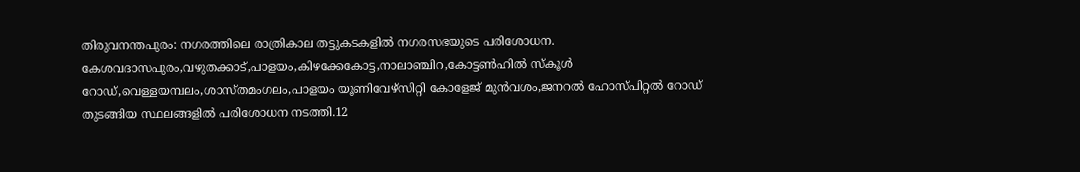തിരുവനന്തപുരം: നഗരത്തിലെ രാത്രികാല തട്ടുകടകളിൽ നഗരസഭയുടെ പരിശോധന. കേശവദാസപുരം,വഴുതക്കാട്,പാളയം,കിഴക്കേകോട്ട,നാലാഞ്ചിറ,കോട്ടൺഹിൽ സ്കൂൾ റോഡ്,വെള്ളയമ്പലം,ശാസ്തമംഗലം,പാളയം യൂണിവേഴ്സിറ്റി കോളേജ് മുൻവശം,ജനറൽ ഹോസ്പിറ്റൽ റോഡ് തുടങ്ങിയ സ്ഥലങ്ങളിൽ പരിശോധന നടത്തി.12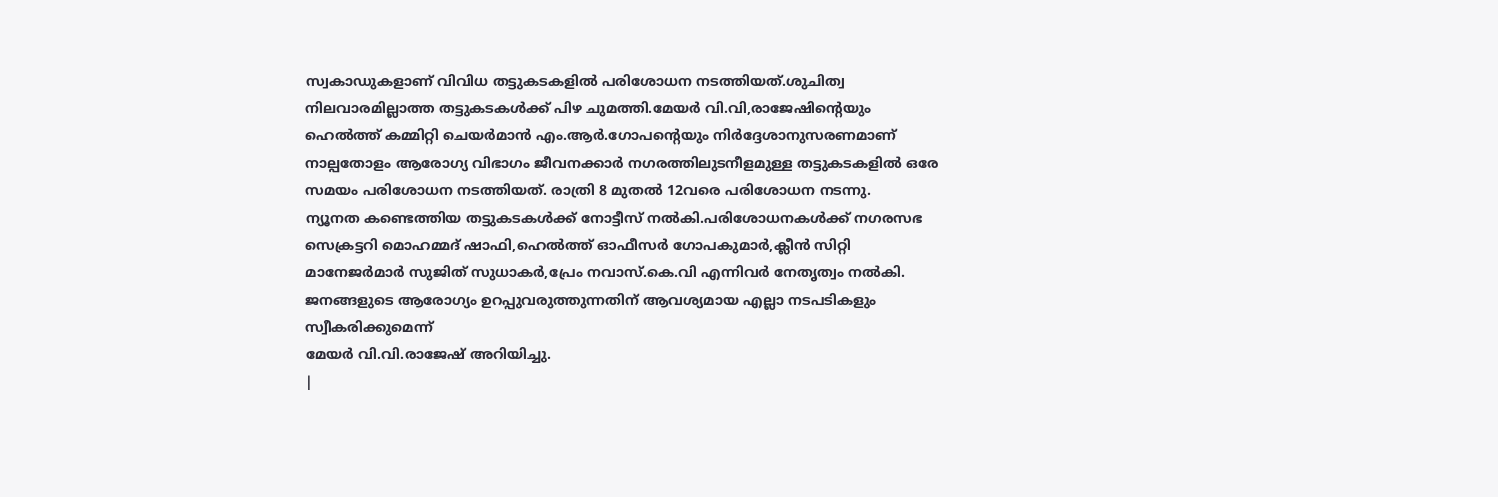സ്വകാഡുകളാണ് വിവിധ തട്ടുകടകളിൽ പരിശോധന നടത്തിയത്.ശുചിത്വ നിലവാരമില്ലാത്ത തട്ടുകടകൾക്ക് പിഴ ചുമത്തി.മേയർ വി.വി,രാജേഷിന്റെയും ഹെൽത്ത് കമ്മിറ്റി ചെയർമാൻ എം.ആർ.ഗോപന്റെയും നിർദ്ദേശാനുസരണമാണ് നാല്പതോളം ആരോഗ്യ വിഭാഗം ജീവനക്കാർ നഗരത്തിലുടനീളമുള്ള തട്ടുകടകളിൽ ഒരേ സമയം പരിശോധന നടത്തിയത്. രാത്രി 8 മുതൽ 12വരെ പരിശോധന നടന്നു.
ന്യൂനത കണ്ടെത്തിയ തട്ടുകടകൾക്ക് നോട്ടീസ് നൽകി.പരിശോധനകൾക്ക് നഗരസഭ സെക്രട്ടറി മൊഹമ്മദ് ഷാഫി,ഹെൽത്ത് ഓഫീസർ ഗോപകുമാർ,ക്ലീൻ സിറ്റി മാനേജർമാർ സുജിത് സുധാകർ,പ്രേം നവാസ്.കെ.വി എന്നിവർ നേതൃത്വം നൽകി.
ജനങ്ങളുടെ ആരോഗ്യം ഉറപ്പുവരുത്തുന്നതിന് ആവശ്യമായ എല്ലാ നടപടികളും സ്വീകരിക്കുമെന്ന്
മേയർ വി.വി.രാജേഷ് അറിയിച്ചു.
|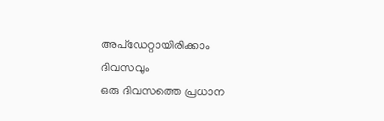അപ്ഡേറ്റായിരിക്കാം ദിവസവും
ഒരു ദിവസത്തെ പ്രധാന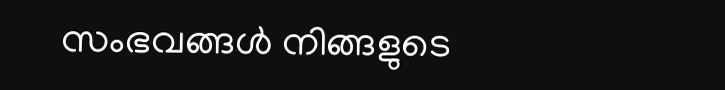സംഭവങ്ങൾ നിങ്ങളുടെ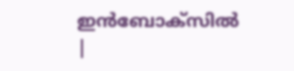ഇൻബോക്സിൽ |